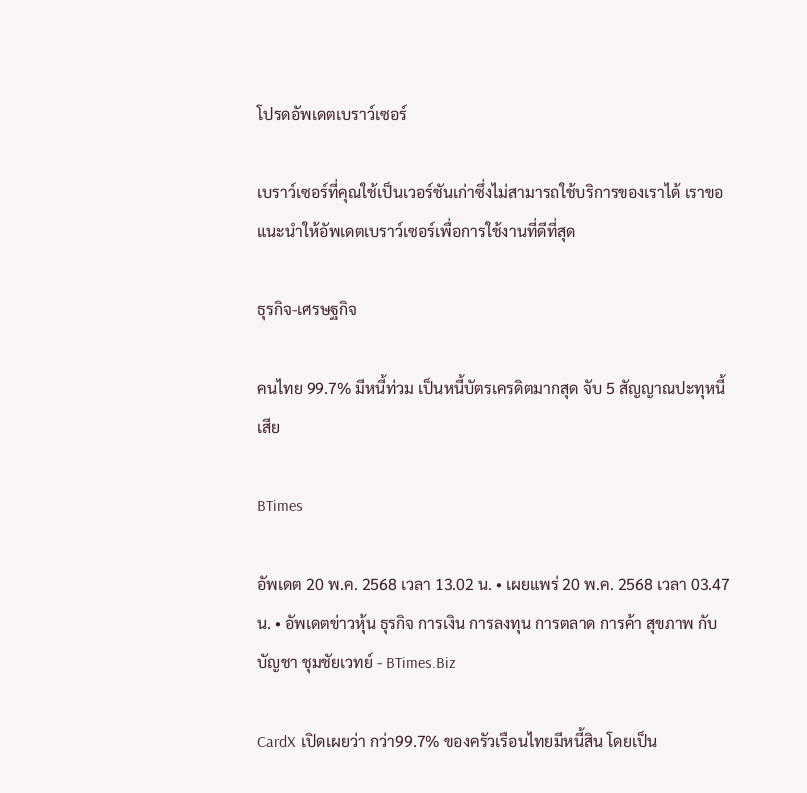โปรดอัพเดตเบราว์เซอร์

เบราว์เซอร์ที่คุณใช้เป็นเวอร์ชันเก่าซึ่งไม่สามารถใช้บริการของเราได้ เราขอแนะนำให้อัพเดตเบราว์เซอร์เพื่อการใช้งานที่ดีที่สุด

ธุรกิจ-เศรษฐกิจ

คนไทย 99.7% มีหนี้ท่วม เป็นหนี้บัตรเครดิตมากสุด จับ 5 สัญญาณปะทุหนี้เสีย

BTimes

อัพเดต 20 พ.ค. 2568 เวลา 13.02 น. • เผยแพร่ 20 พ.ค. 2568 เวลา 03.47 น. • อัพเดตข่าวหุ้น ธุรกิจ การเงิน การลงทุน การตลาด การค้า สุขภาพ กับ บัญชา ชุมชัยเวทย์ - BTimes.Biz

CardX เปิดเผยว่า กว่า99.7% ของครัวเรือนไทยมีหนี้สิน โดยเป็น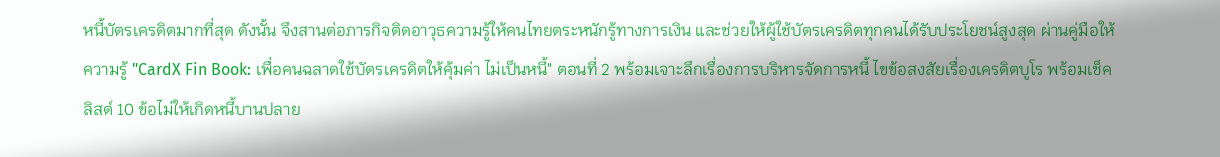หนี้บัตรเครดิตมากที่สุด ดังนั้น จึงสานต่อภารกิจติดอาวุธความรู้ให้คนไทยตระหนักรู้ทางการเงิน และช่วยให้ผู้ใช้บัตรเครดิตทุกคนได้รับประโยชน์สูงสุด ผ่านคู่มือให้ความรู้ "CardX Fin Book: เพื่อคนฉลาดใช้บัตรเครดิตให้คุ้มค่า ไม่เป็นหนี้" ตอนที่ 2 พร้อมเจาะลึกเรื่องการบริหารจัดการหนี้ ไขข้อสงสัยเรื่องเครดิตบูโร พร้อมเช็คลิสต์ 10 ข้อไม่ให้เกิดหนี้บานปลาย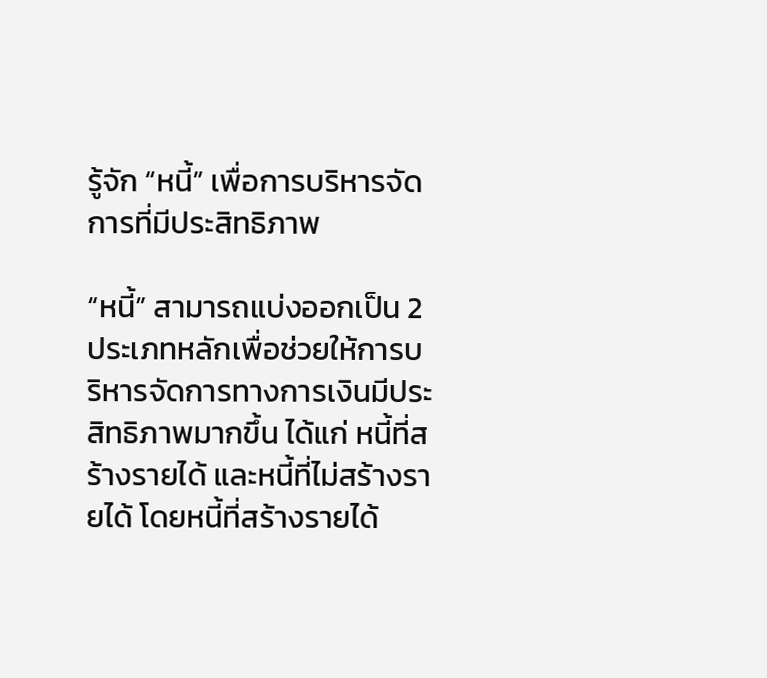รู้จัก “หนี้” เพื่อการบริหารจัดการที่มีประสิทธิภาพ

“หนี้” สามารถแบ่งออกเป็น 2 ประเภทหลักเพื่อช่วยให้การบริหารจัดการทางการเงินมีประสิทธิภาพมากขึ้น ได้แก่ หนี้ที่สร้างรายได้ และหนี้ที่ไม่สร้างรายได้ โดยหนี้ที่สร้างรายได้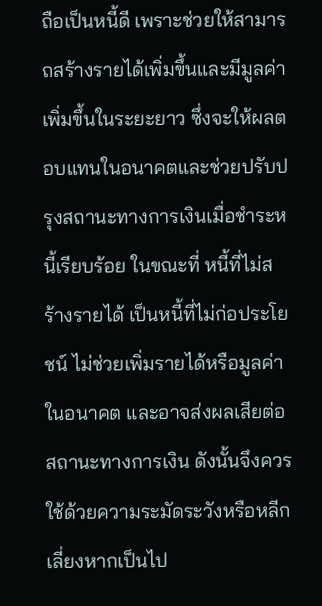ถือเป็นหนี้ดี เพราะช่วยให้สามารถสร้างรายได้เพิ่มขึ้นและมีมูลค่าเพิ่มขึ้นในระยะยาว ซึ่งจะให้ผลตอบแทนในอนาคตและช่วยปรับปรุงสถานะทางการเงินเมื่อชำระหนี้เรียบร้อย ในขณะที่ หนี้ที่ไม่สร้างรายได้ เป็นหนี้ที่ไม่ก่อประโยชน์ ไม่ช่วยเพิ่มรายได้หรือมูลค่าในอนาคต และอาจส่งผลเสียต่อสถานะทางการเงิน ดังนั้นจึงควรใช้ด้วยความระมัดระวังหรือหลีกเลี่ยงหากเป็นไป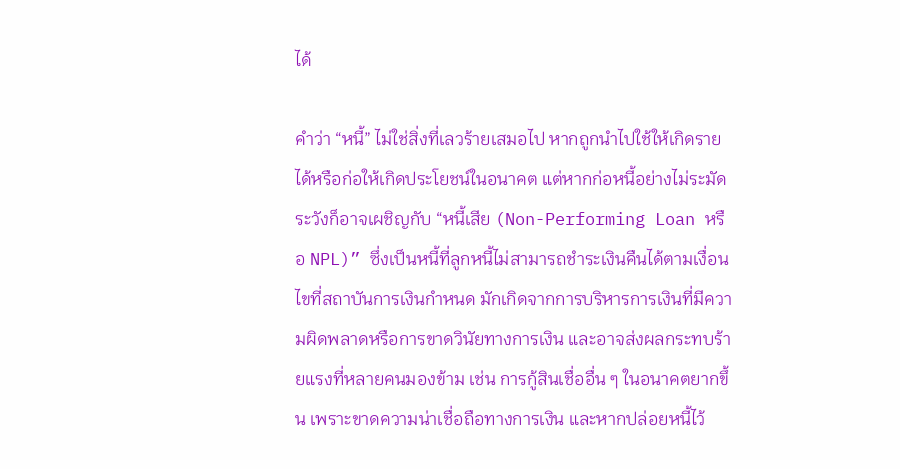ได้

คำว่า “หนี้” ไม่ใช่สิ่งที่เลวร้ายเสมอไป หากถูกนำไปใช้ให้เกิดรายได้หรือก่อให้เกิดประโยชน์ในอนาคต แต่หากก่อหนี้อย่างไม่ระมัดระวังก็อาจเผชิญกับ “หนี้เสีย (Non-Performing Loan หรือ NPL)” ซึ่งเป็นหนี้ที่ลูกหนี้ไม่สามารถชำระเงินคืนได้ตามเงื่อนไขที่สถาบันการเงินกำหนด มักเกิดจากการบริหารการเงินที่มีความผิดพลาดหรือการขาดวินัยทางการเงิน และอาจส่งผลกระทบร้ายแรงที่หลายคนมองข้าม เช่น การกู้สินเชื่ออื่น ๆ ในอนาคตยากขึ้น เพราะขาดความน่าเชื่อถือทางการเงิน และหากปล่อยหนี้ไว้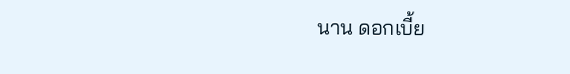นาน ดอกเบี้ย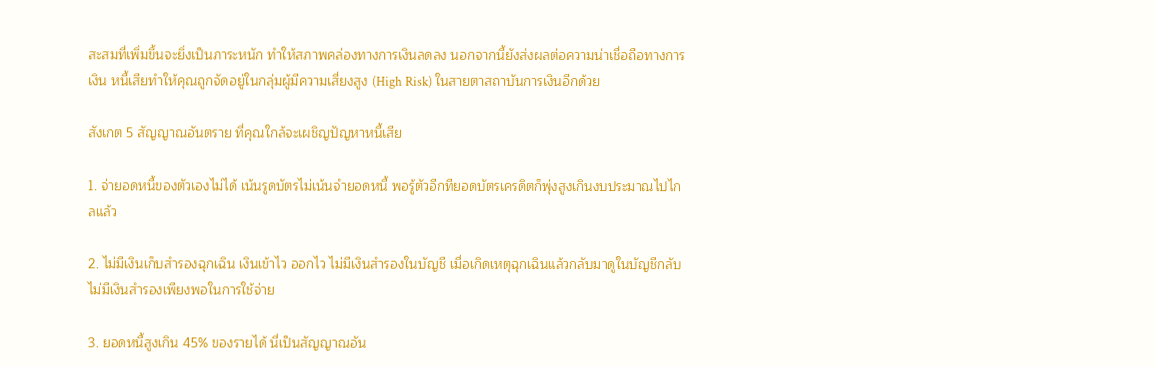สะสมที่เพิ่มขึ้นจะยิ่งเป็นภาระหนัก ทำให้สภาพคล่องทางการเงินลดลง นอกจากนี้ยังส่งผลต่อความน่าเชื่อถือทางการเงิน หนี้เสียทำให้คุณถูกจัดอยู่ในกลุ่มผู้มีความเสี่ยงสูง (High Risk) ในสายตาสถาบันการเงินอีกด้วย

สังเกต 5 สัญญาณอันตราย ที่คุณใกล้จะเผชิญปัญหาหนี้เสีย

1. จ่ายอดหนี้ของตัวเองไม่ได้ เน้นรูดบัตรไม่เน้นจำยอดหนี้ พอรู้ตัวอีกทียอดบัตรเครดิตก็พุ่งสูงเกินงบประมาณไปไกลแล้ว

2. ไม่มีเงินเก็บสำรองฉุกเฉิน เงินเข้าไว ออกไว ไม่มีเงินสำรองในบัญชี เมื่อเกิดเหตุฉุกเฉินแล้วกลับมาดูในบัญชีกลับไม่มีเงินสำรองเพียงพอในการใช้จ่าย

3. ยอดหนี้สูงเกิน 45% ของรายได้ นี่เป็นสัญญาณอัน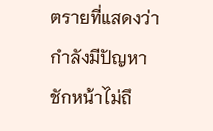ตรายที่แสดงว่ากำลังมีปัญหาชักหน้าไม่ถึ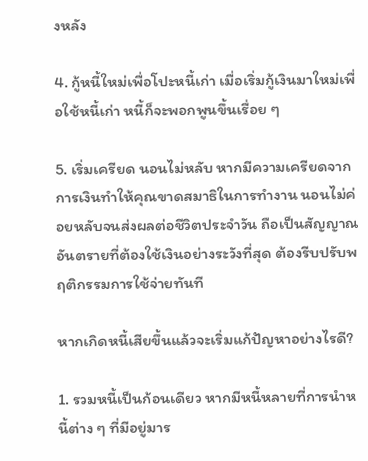งหลัง

4. กู้หนี้ใหม่เพื่อโปะหนี้เก่า เมื่อเริ่มกู้เงินมาใหม่เพื่อใช้หนี้เก่า หนี้ก็จะพอกพูนขึ้นเรื่อย ๆ

5. เริ่มเครียด นอนไม่หลับ หากมีความเครียดจากการเงินทำให้คุณขาดสมาธิในการทำงาน นอนไม่ค่อยหลับจนส่งผลต่อชีวิตประจำวัน ถือเป็นสัญญาณอันตรายที่ต้องใช้เงินอย่างระวังที่สุด ต้องรีบปรับพฤติกรรมการใช้จ่ายทันที

หากเกิดหนี้เสียขึ้นแล้วจะเริ่มแก้ปัญหาอย่างไรดี?

1. รวมหนี้เป็นก้อนเดียว หากมีหนี้หลายที่การนำหนี้ต่าง ๆ ที่มีอยู่มาร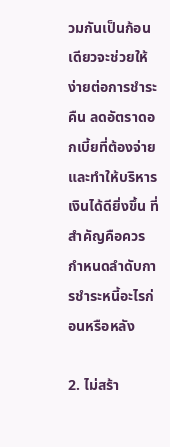วมกันเป็นก้อนเดียวจะช่วยให้ง่ายต่อการชำระคืน ลดอัตราดอกเบี้ยที่ต้องจ่าย และทำให้บริหารเงินได้ดียิ่งขึ้น ที่สำคัญคือควรกำหนดลำดับการชำระหนี้อะไรก่อนหรือหลัง

2. ไม่สร้า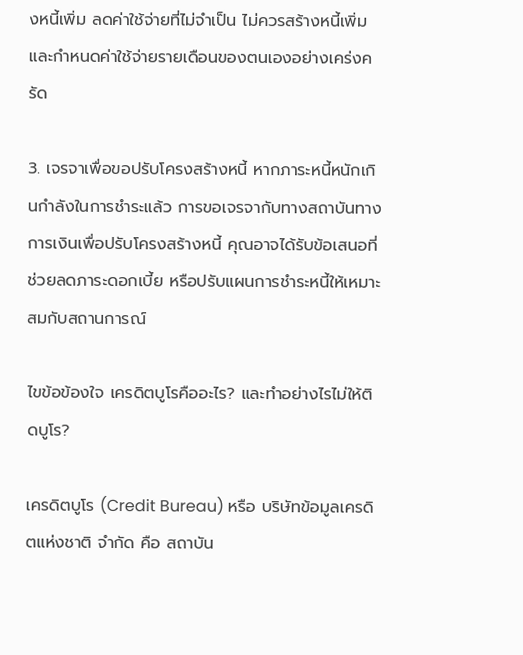งหนี้เพิ่ม ลดค่าใช้จ่ายที่ไม่จำเป็น ไม่ควรสร้างหนี้เพิ่ม และกำหนดค่าใช้จ่ายรายเดือนของตนเองอย่างเคร่งครัด

3. เจรจาเพื่อขอปรับโครงสร้างหนี้ หากภาระหนี้หนักเกินกำลังในการชำระแล้ว การขอเจรจากับทางสถาบันทางการเงินเพื่อปรับโครงสร้างหนี้ คุณอาจได้รับข้อเสนอที่ช่วยลดภาระดอกเบี้ย หรือปรับแผนการชำระหนี้ให้เหมาะสมกับสถานการณ์

ไขข้อข้องใจ เครดิตบูโรคืออะไร? และทำอย่างไรไม่ให้ติดบูโร?

เครดิตบูโร (Credit Bureau) หรือ บริษัทข้อมูลเครดิตแห่งชาติ จำกัด คือ สถาบัน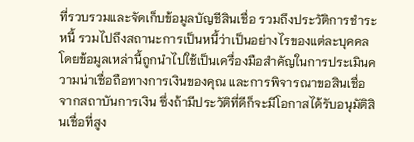ที่รวบรวมและจัดเก็บข้อมูลบัญชีสินเชื่อ รวมถึงประวัติการชำระหนี้ รวมไปถึงสถานะการเป็นหนี้ว่าเป็นอย่างไรของแต่ละบุคคล โดยข้อมูลเหล่านี้ถูกนำไปใช้เป็นเครื่องมือสำคัญในการประเมินความน่าเชื่อถือทางการเงินของคุณ และการพิจารณาขอสินเชื่อจากสถาบันการเงิน ซึ่งถ้ามีประวัติที่ดีก็จะมีโอกาสได้รับอนุมัติสินเชื่อที่สูง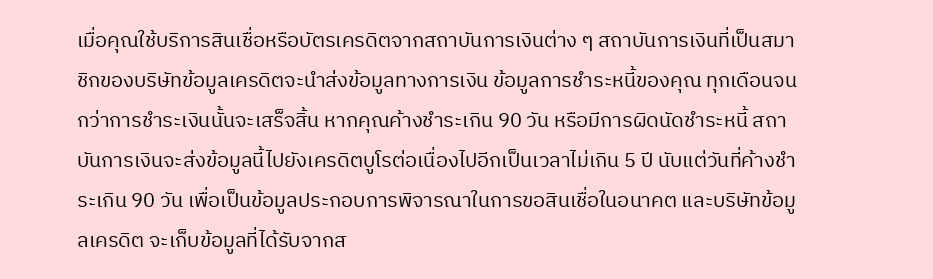เมื่อคุณใช้บริการสินเชื่อหรือบัตรเครดิตจากสถาบันการเงินต่าง ๆ สถาบันการเงินที่เป็นสมาชิกของบริษัทข้อมูลเครดิตจะนำส่งข้อมูลทางการเงิน ข้อมูลการชำระหนี้ของคุณ ทุกเดือนจนกว่าการชำระเงินนั้นจะเสร็จสิ้น หากคุณค้างชำระเกิน 90 วัน หรือมีการผิดนัดชำระหนี้ สถาบันการเงินจะส่งข้อมูลนี้ไปยังเครดิตบูโรต่อเนื่องไปอีกเป็นเวลาไม่เกิน 5 ปี นับแต่วันที่ค้างชำระเกิน 90 วัน เพื่อเป็นข้อมูลประกอบการพิจารณาในการขอสินเชื่อในอนาคต และบริษัทข้อมูลเครดิต จะเก็บข้อมูลที่ได้รับจากส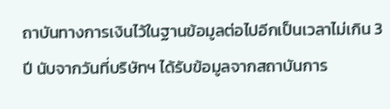ถาบันทางการเงินไว้ในฐานข้อมูลต่อไปอีกเป็นเวลาไม่เกิน 3 ปี นับจากวันที่บริษัทฯ ได้รับข้อมูลจากสถาบันการ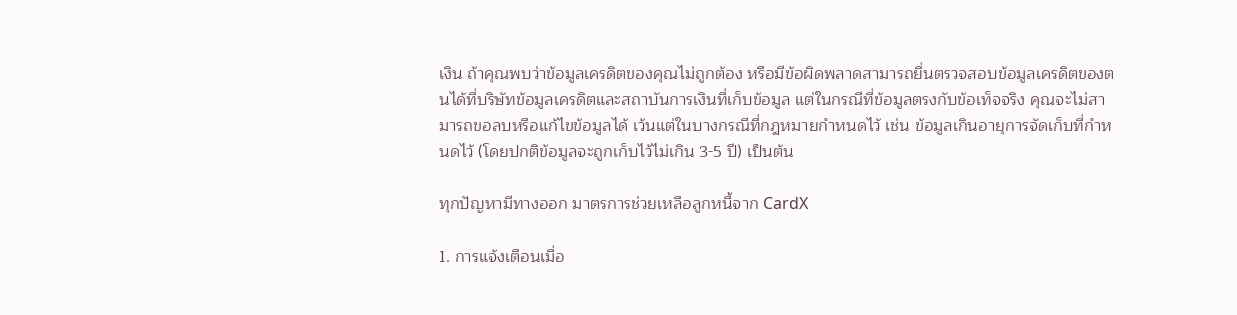เงิน ถ้าคุณพบว่าข้อมูลเครดิตของคุณไม่ถูกต้อง หรือมีข้อผิดพลาดสามารถยื่นตรวจสอบข้อมูลเครดิตของตนได้ที่บริษัทข้อมูลเครดิตและสถาบันการเงินที่เก็บข้อมูล แต่ในกรณีที่ข้อมูลตรงกับข้อเท็จจริง คุณจะไม่สามารถขอลบหรือแก้ไขข้อมูลได้ เว้นแต่ในบางกรณีที่กฎหมายกำหนดไว้ เช่น ข้อมูลเกินอายุการจัดเก็บที่กำหนดไว้ (โดยปกติข้อมูลจะถูกเก็บไว้ไม่เกิน 3-5 ปี) เป็นต้น

ทุกปัญหามีทางออก มาตรการช่วยเหลือลูกหนี้จาก CardX

1. การแจ้งเตือนเมื่อ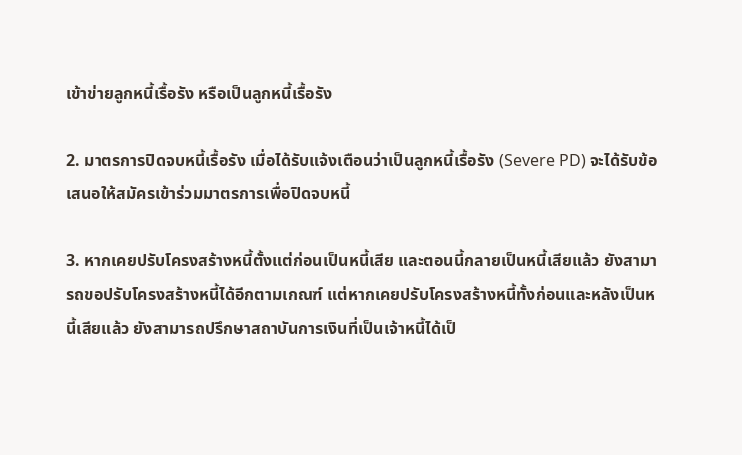เข้าข่ายลูกหนี้เรื้อรัง หรือเป็นลูกหนี้เรื้อรัง

2. มาตรการปิดจบหนี้เรื้อรัง เมื่อได้รับแจ้งเตือนว่าเป็นลูกหนี้เรื้อรัง (Severe PD) จะได้รับข้อเสนอให้สมัครเข้าร่วมมาตรการเพื่อปิดจบหนี้

3. หากเคยปรับโครงสร้างหนี้ตั้งแต่ก่อนเป็นหนี้เสีย และตอนนี้กลายเป็นหนี้เสียแล้ว ยังสามารถขอปรับโครงสร้างหนี้ได้อีกตามเกณฑ์ แต่หากเคยปรับโครงสร้างหนี้ทั้งก่อนและหลังเป็นหนี้เสียแล้ว ยังสามารถปรึกษาสถาบันการเงินที่เป็นเจ้าหนี้ได้เป็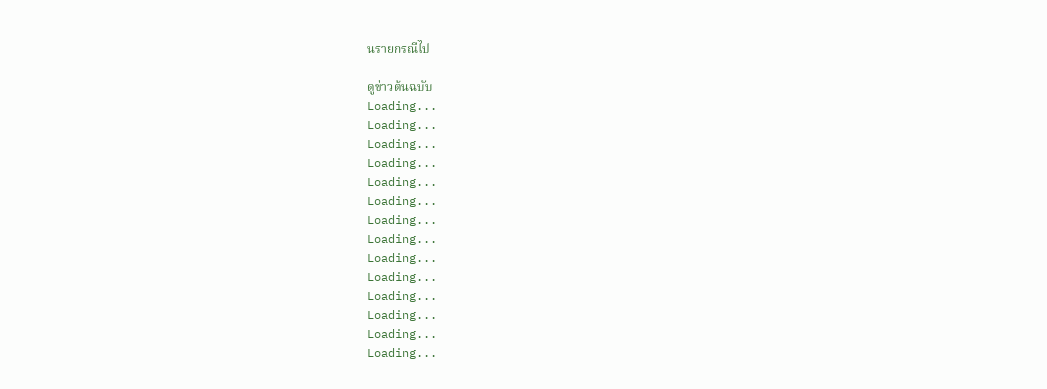นรายกรณีไป

ดูข่าวต้นฉบับ
Loading...
Loading...
Loading...
Loading...
Loading...
Loading...
Loading...
Loading...
Loading...
Loading...
Loading...
Loading...
Loading...
Loading...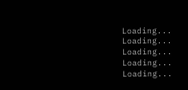Loading...
Loading...
Loading...
Loading...
Loading...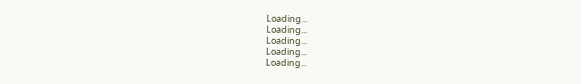Loading...
Loading...
Loading...
Loading...
Loading...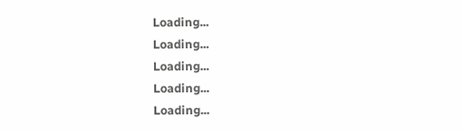Loading...
Loading...
Loading...
Loading...
Loading...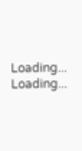Loading...
Loading...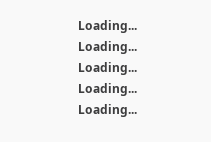Loading...
Loading...
Loading...
Loading...
Loading...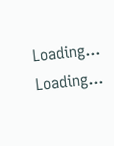Loading...
Loading...